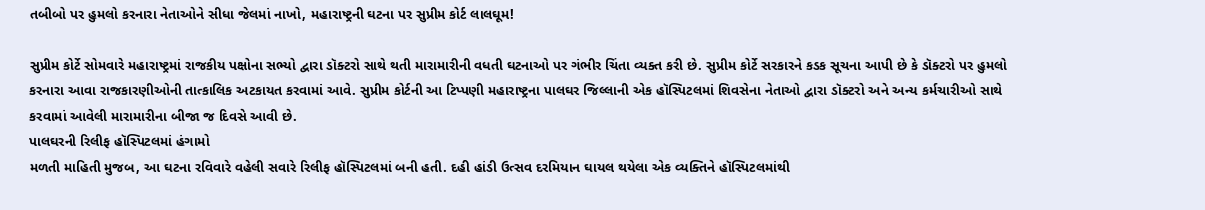તબીબો પર હુમલો કરનારા નેતાઓને સીધા જેલમાં નાખો, મહારાષ્ટ્રની ઘટના પર સુપ્રીમ કોર્ટ લાલઘૂમ!

સુપ્રીમ કોર્ટે સોમવારે મહારાષ્ટ્રમાં રાજકીય પક્ષોના સભ્યો દ્વારા ડૉક્ટરો સાથે થતી મારામારીની વધતી ઘટનાઓ પર ગંભીર ચિંતા વ્યક્ત કરી છે. સુપ્રીમ કોર્ટે સરકારને કડક સૂચના આપી છે કે ડૉક્ટરો પર હુમલો કરનારા આવા રાજકારણીઓની તાત્કાલિક અટકાયત કરવામાં આવે. સુપ્રીમ કોર્ટની આ ટિપ્પણી મહારાષ્ટ્રના પાલઘર જિલ્લાની એક હૉસ્પિટલમાં શિવસેના નેતાઓ દ્વારા ડૉક્ટરો અને અન્ય કર્મચારીઓ સાથે કરવામાં આવેલી મારામારીના બીજા જ દિવસે આવી છે.
પાલઘરની રિલીફ હૉસ્પિટલમાં હંગામો
મળતી માહિતી મુજબ, આ ઘટના રવિવારે વહેલી સવારે રિલીફ હૉસ્પિટલમાં બની હતી. દહી હાંડી ઉત્સવ દરમિયાન ઘાયલ થયેલા એક વ્યક્તિને હૉસ્પિટલમાંથી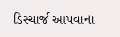ડિસ્ચાર્જ આપવાના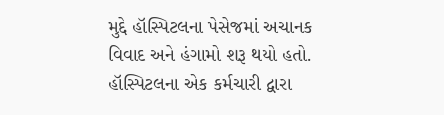મુદ્દે હૉસ્પિટલના પેસેજમાં અચાનક વિવાદ અને હંગામો શરૂ થયો હતો. હૉસ્પિટલના એક કર્મચારી દ્વારા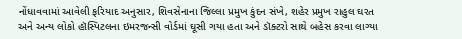નોંધાવવામાં આવેલી ફરિયાદ અનુસાર, શિવસેનાના જિલ્લા પ્રમુખ કુંદન સંખે, શહેર પ્રમુખ રાહુલ ઘરત અને અન્ય લોકો હૉસ્પિટલના ઇમરજન્સી વોર્ડમાં ઘૂસી ગયા હતા અને ડૉક્ટરો સાથે બહેસ કરવા લાગ્યા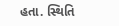હતા. સ્થિતિ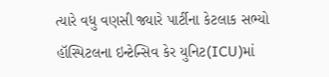ત્યારે વધુ વણસી જ્યારે પાર્ટીના કેટલાક સભ્યો હૉસ્પિટલના ઇન્ટેન્સિવ કેર યુનિટ(ICU)માં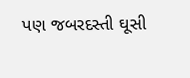પણ જબરદસ્તી ઘૂસી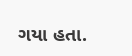ગયા હતા.